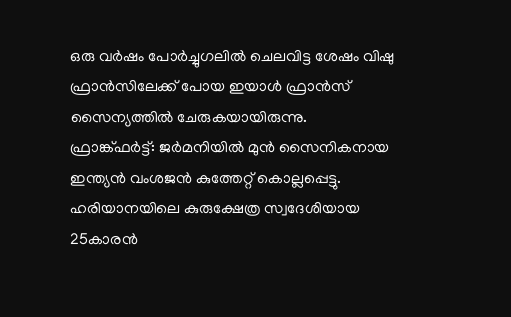ഒരു വർഷം പോർച്ചുഗലിൽ ചെലവിട്ട ശേഷം വിഷു ഫ്രാൻസിലേക്ക് പോയ ഇയാൾ ഫ്രാൻസ് സൈന്യത്തിൽ ചേരുകയായിരുന്നു.
ഫ്രാങ്ക്ഫർട്ട്: ജർമനിയിൽ മുൻ സൈനികനായ ഇന്ത്യൻ വംശജൻ കുത്തേറ്റ് കൊല്ലപ്പെട്ടു. ഹരിയാനയിലെ കുരുക്ഷേത്ര സ്വദേശിയായ 25കാരൻ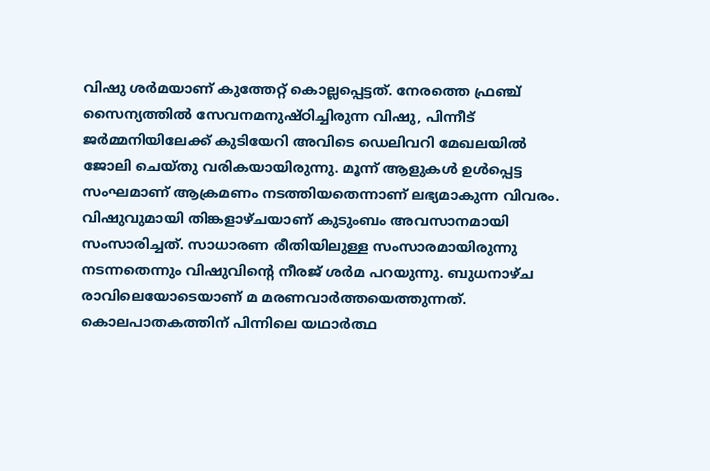വിഷു ശർമയാണ് കുത്തേറ്റ് കൊല്ലപ്പെട്ടത്. നേരത്തെ ഫ്രഞ്ച് സൈന്യത്തിൽ സേവനമനുഷ്ഠിച്ചിരുന്ന വിഷു, പിന്നീട് ജർമ്മനിയിലേക്ക് കുടിയേറി അവിടെ ഡെലിവറി മേഖലയിൽ ജോലി ചെയ്തു വരികയായിരുന്നു. മൂന്ന് ആളുകൾ ഉൾപ്പെട്ട സംഘമാണ് ആക്രമണം നടത്തിയതെന്നാണ് ലഭ്യമാകുന്ന വിവരം. വിഷുവുമായി തിങ്കളാഴ്ചയാണ് കുടുംബം അവസാനമായി സംസാരിച്ചത്. സാധാരണ രീതിയിലുള്ള സംസാരമായിരുന്നു നടന്നതെന്നും വിഷുവിന്റെ നീരജ് ശർമ പറയുന്നു. ബുധനാഴ്ച രാവിലെയോടെയാണ് മ മരണവാർത്തയെത്തുന്നത്.
കൊലപാതകത്തിന് പിന്നിലെ യഥാർത്ഥ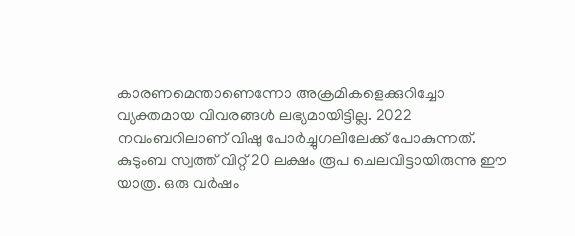കാരണമെന്താണെന്നോ അക്രമികളെക്കുറിച്ചോ വ്യക്തമായ വിവരങ്ങൾ ലഭ്യമായിട്ടില്ല. 2022 നവംബറിലാണ് വിഷു പോർച്ചുഗലിലേക്ക് പോകുന്നത്. കുടുംബ സ്വത്ത് വിറ്റ് 20 ലക്ഷം രൂപ ചെലവിട്ടായിരുന്നു ഈ യാത്ര. ഒരു വർഷം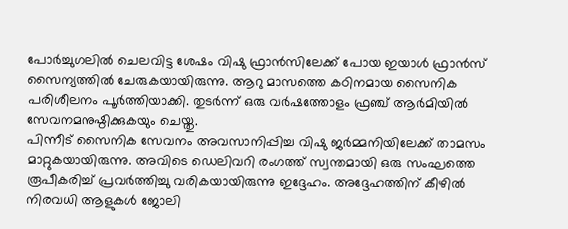പോർച്ചുഗലിൽ ചെലവിട്ട ശേഷം വിഷു ഫ്രാൻസിലേക്ക് പോയ ഇയാൾ ഫ്രാൻസ് സൈന്യത്തിൽ ചേരുകയായിരുന്നു. ആറു മാസത്തെ കഠിനമായ സൈനിക പരിശീലനം പൂർത്തിയാക്കി. തുടർന്ന് ഒരു വർഷത്തോളം ഫ്രഞ്ച് ആർമിയിൽ സേവനമനുഷ്ഠിക്കുകയും ചെയ്തു.
പിന്നീട് സൈനിക സേവനം അവസാനിപ്പിച്ച വിഷു ജർമ്മനിയിലേക്ക് താമസം മാറ്റുകയായിരുന്നു. അവിടെ ഡെലിവറി രംഗത്ത് സ്വന്തമായി ഒരു സംഘത്തെ രൂപീകരിച്ച് പ്രവർത്തിച്ചു വരികയായിരുന്നു ഇദ്ദേഹം. അദ്ദേഹത്തിന് കീഴിൽ നിരവധി ആളുകൾ ജോലി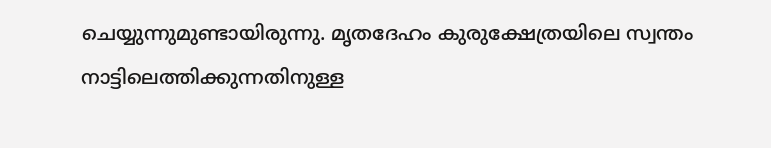ചെയ്യുന്നുമുണ്ടായിരുന്നു. മൃതദേഹം കുരുക്ഷേത്രയിലെ സ്വന്തം നാട്ടിലെത്തിക്കുന്നതിനുള്ള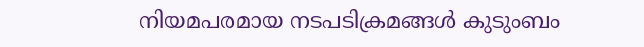നിയമപരമായ നടപടിക്രമങ്ങൾ കുടുംബം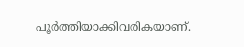പൂർത്തിയാക്കിവരികയാണ്.